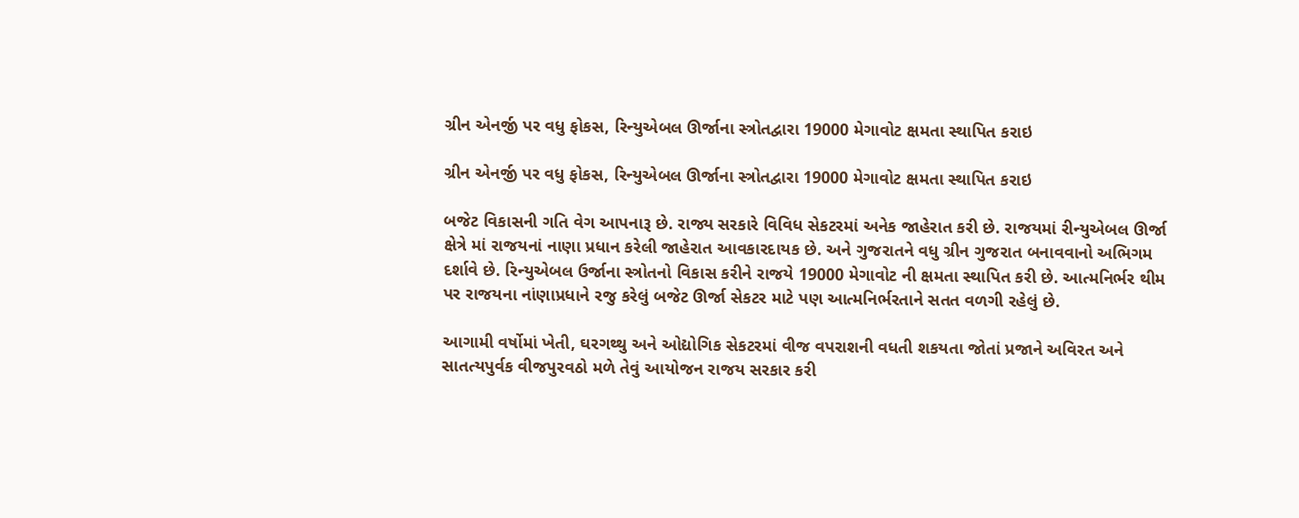ગ્રીન એનર્જી પર વધુ ફોકસ, રિન્યુએબલ ઊર્જાના સ્ત્રોતદ્વારા 19000 મેગાવોટ ક્ષમતા સ્થાપિત કરાઇ

ગ્રીન એનર્જી પર વધુ ફોકસ, રિન્યુએબલ ઊર્જાના સ્ત્રોતદ્વારા 19000 મેગાવોટ ક્ષમતા સ્થાપિત કરાઇ

બજેટ વિકાસની ગતિ વેગ આપનારૂ છે. રાજ્ય સરકારે વિવિધ સેકટરમાં અનેક જાહેરાત કરી છે. રાજયમાં રીન્યુએબલ ઊર્જા ક્ષેત્રે માં રાજયનાં નાણા પ્રધાન કરેલી જાહેરાત આવકારદાયક છે. અને ગુજરાતને વધુ ગ્રીન ગુજરાત બનાવવાનો અભિગમ દર્શાવે છે. રિન્યુએબલ ઉર્જાના સ્ત્રોતનો વિકાસ કરીને રાજયે 19000 મેગાવોટ ની ક્ષમતા સ્થાપિત કરી છે. આત્મનિર્ભર થીમ પર રાજયના નાંણાપ્રધાને રજુ કરેલું બજેટ ઊર્જા સેકટર માટે પણ આત્મનિર્ભરતાને સતત વળગી રહેલું છે.

આગામી વર્ષોમાં ખેતી, ઘરગથ્થુ અને ઓદ્યોગિક સેકટરમાં વીજ વપરાશની વધતી શકયતા જોતાં પ્રજાને અવિરત અને સાતત્યપુર્વક વીજપુરવઠો મળે તેવું આયોજન રાજય સરકાર કરી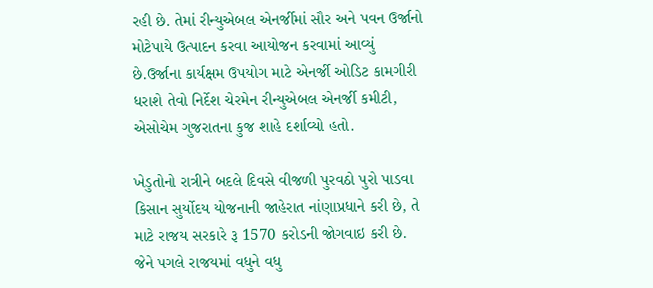રહી છે. તેમાં રીન્યુએબલ એનર્જીમાં સૌર અને પવન ઉર્જાનો મોટેપાયે ઉત્પાદન કરવા આયોજન કરવામાં આવ્યું છે.ઉર્જાના કાર્યક્ષમ ઉપયોગ માટે એનર્જી ઓડિટ કામગીરી ધરાશે તેવો નિર્દેશ ચેરમેન રીન્યુએબલ એનર્જી કમીટી, એસોચેમ ગુજરાતના કુજ શાહે દર્શાવ્યો હતો.

ખેડુતોનો રાત્રીને બદલે દિવસે વીજળી પુરવઠો પુરો પાડવા કિસાન સુર્યોદય યોજનાની જાહેરાત નાંણાપ્રધાને કરી છે, તે માટે રાજય સરકારે રૂ 1570 કરોડની જોગવાઇ કરી છે. જેને પગલે રાજયમાં વધુને વધુ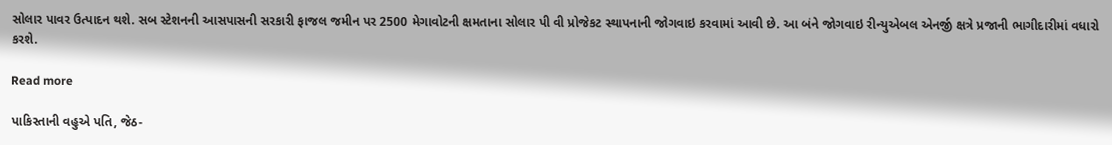સોલાર પાવર ઉત્પાદન થશે. સબ સ્ટેશનની આસપાસની સરકારી ફાજલ જમીન પર 2500 મેગાવોટની ક્ષમતાના સોલાર પી વી પ્રોજેકટ સ્થાપનાની જોગવાઇ કરવામાં આવી છે. આ બંને જોગવાઇ રીન્યુએબલ એનર્જી ક્ષત્રે પ્રજાની ભાગીદારીમાં વધારો કરશે.

Read more

પાકિસ્તાની વહુએ પતિ, જેઠ-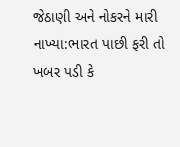જેઠાણી અને નોકરને મારી નાખ્યા:ભારત પાછી ફરી તો ખબર પડી કે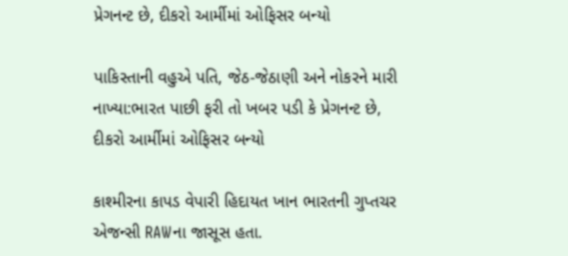પ્રેગનન્ટ છે, દીકરો આર્મીમાં ઓફિસર બન્યો

પાકિસ્તાની વહુએ પતિ, જેઠ-જેઠાણી અને નોકરને મારી નાખ્યા:ભારત પાછી ફરી તો ખબર પડી કે પ્રેગનન્ટ છે, દીકરો આર્મીમાં ઓફિસર બન્યો

કાશ્મીરના કાપડ વેપારી હિદાયત ખાન ભારતની ગુપ્તચર એજન્સી RAWના જાસૂસ હતા.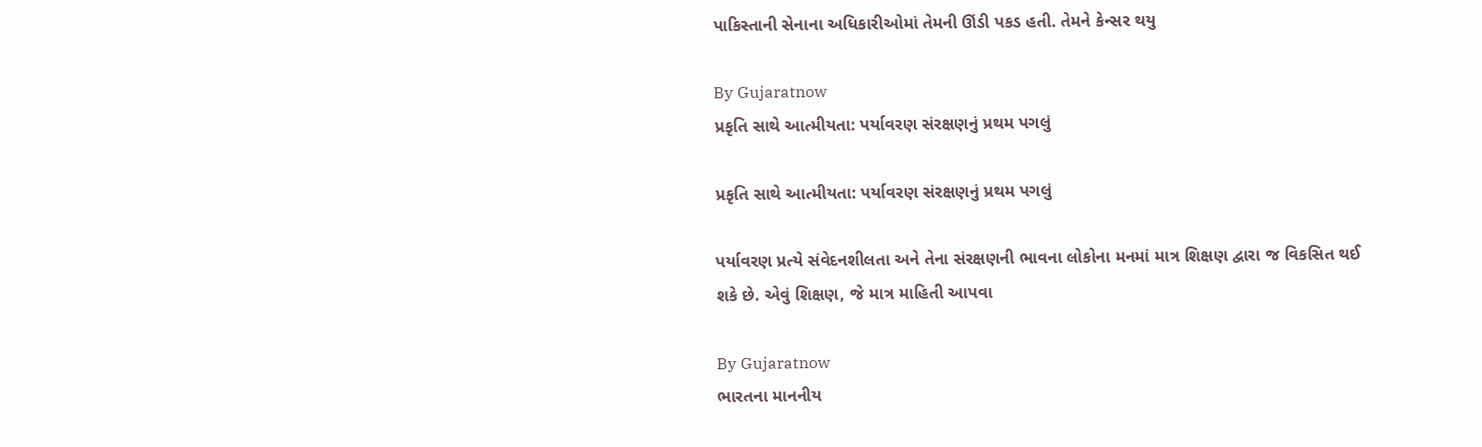પાકિસ્તાની સેનાના અધિકારીઓમાં તેમની ઊંડી પકડ હતી. તેમને કેન્સર થયુ

By Gujaratnow
પ્રકૃતિ સાથે આત્મીયતા: પર્યાવરણ સંરક્ષણનું પ્રથમ પગલું

પ્રકૃતિ સાથે આત્મીયતા: પર્યાવરણ સંરક્ષણનું પ્રથમ પગલું

પર્યાવરણ પ્રત્યે સંવેદનશીલતા અને તેના સંરક્ષણની ભાવના લોકોના મનમાં માત્ર શિક્ષણ દ્વારા જ વિકસિત થઈ શકે છે. એવું શિક્ષણ, જે માત્ર માહિતી આપવા

By Gujaratnow
ભારતના માનનીય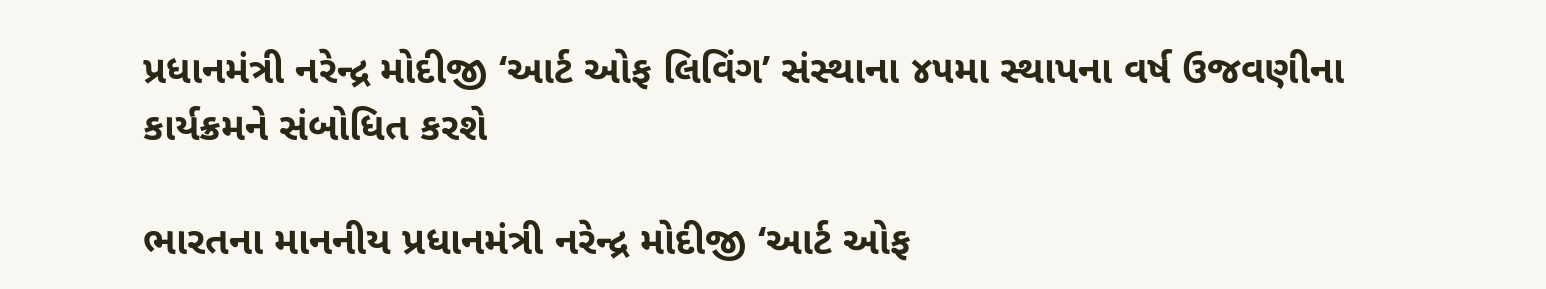પ્રધાનમંત્રી નરેન્દ્ર મોદીજી ‘આર્ટ ઓફ લિવિંગ’ સંસ્થાના ૪૫મા સ્થાપના વર્ષ ઉજવણીના કાર્યક્રમને સંબોધિત કરશે

ભારતના માનનીય પ્રધાનમંત્રી નરેન્દ્ર મોદીજી ‘આર્ટ ઓફ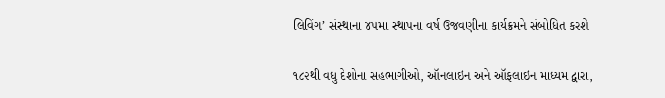લિવિંગ’ સંસ્થાના ૪૫મા સ્થાપના વર્ષ ઉજવણીના કાર્યક્રમને સંબોધિત કરશે

૧૮૨થી વધુ દેશોના સહભાગીઓ, ઑનલાઇન અને ઑફલાઇન માધ્યમ દ્વારા,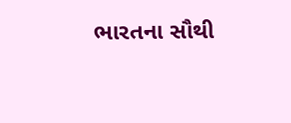ભારતના સૌથી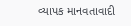વ્યાપક માનવતાવાદી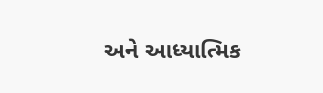અને આધ્યાત્મિક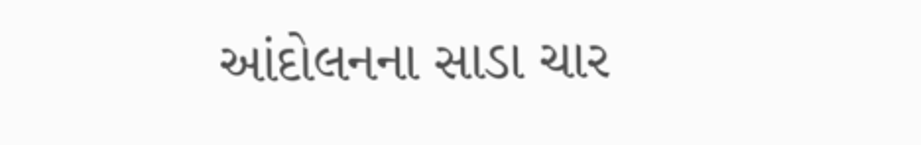આંદોલનના સાડા ચાર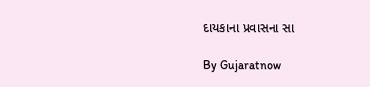દાયકાના પ્રવાસના સા

By Gujaratnow